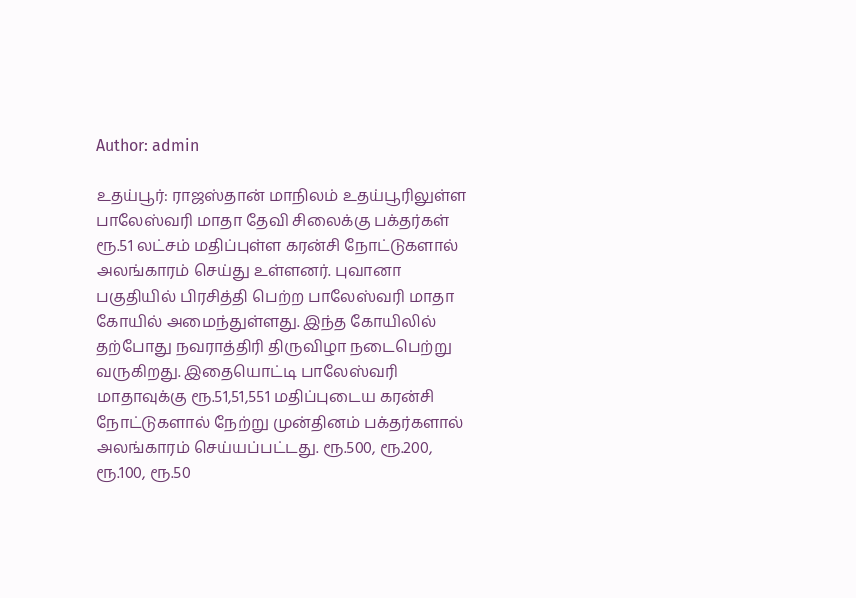Author: admin

உதய்பூர்: ராஜஸ்தான் மாநிலம் உதய்பூரிலுள்ள பாலேஸ்வரி மாதா தேவி சிலைக்கு பக்தர்கள் ரூ.51 லட்சம் மதிப்புள்ள கரன்சி நோட்டுகளால் அலங்காரம் செய்து உள்ளனர். புவானா பகுதியில் பிரசித்தி பெற்ற பாலேஸ்வரி மாதா கோயில் அமைந்துள்ளது. இந்த கோயிலில் தற்போது நவராத்திரி திருவிழா நடைபெற்று வருகிறது. இதையொட்டி பாலேஸ்வரி மாதாவுக்கு ரூ.51,51,551 மதிப்புடைய கரன்சி நோட்டுகளால் நேற்று முன்தினம் பக்தர்களால் அலங்காரம் செய்யப்பட்டது. ரூ.500, ரூ.200, ரூ.100, ரூ.50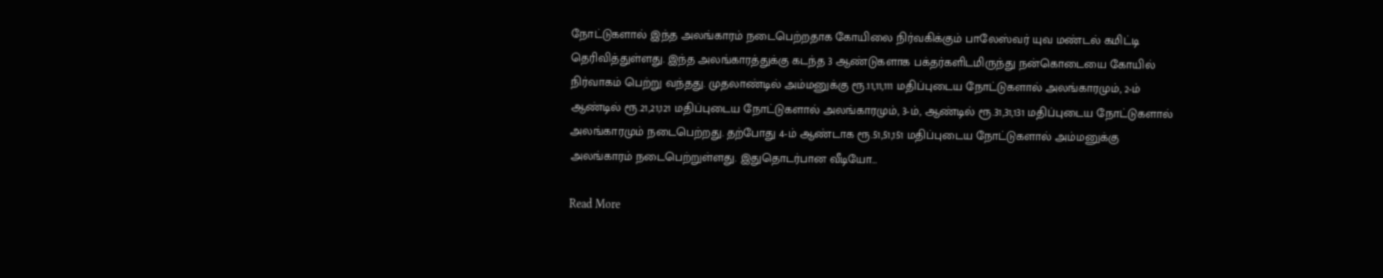நோட்டுகளால் இந்த அலங்காரம் நடைபெற்றதாக கோயிலை நிர்வகிக்கும் பாலேஸ்வர் யுவ மண்டல் கமிட்டி தெரிவித்துள்ளது. இந்த அலங்காரத்துக்கு கடந்த 3 ஆண்டுகளாக பக்தர்களிடமிருந்து நன்கொடையை கோயில் நிர்வாகம் பெற்று வந்தது. முதலாண்டில் அம்மனுக்கு ரூ.11,11,111 மதிப்புடைய நோட்டுகளால் அலங்காரமும், 2-ம் ஆண்டில் ரூ.21,21,121 மதிப்புடைய நோட்டுகளால் அலங்காரமும், 3-ம், ஆண்டில் ரூ.31,31,131 மதிப்புடைய நோட்டுகளால் அலங்காரமும் நடைபெற்றது. தற்போது 4-ம் ஆண்டாக ரூ.51,51,151 மதிப்புடைய நோட்டுகளால் அம்மனுக்கு அலங்காரம் நடைபெற்றுள்ளது. இதுதொடர்பான வீடியோ…

Read More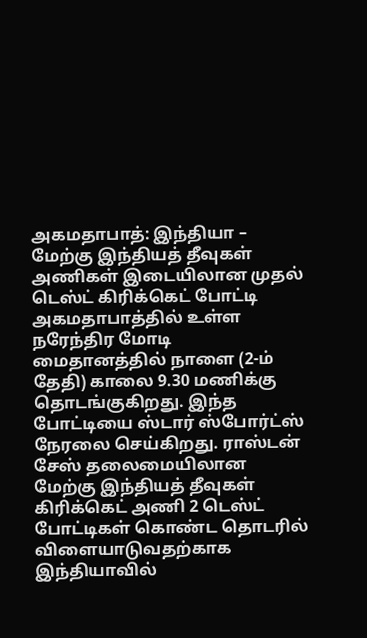அகமதாபாத்: இந்தியா – மேற்கு இந்தியத் தீவுகள் அணிகள் இடையிலான முதல் டெஸ்ட் கிரிக்கெட் போட்டி அகமதாபாத்தில் உள்ள நரேந்திர மோடி மைதானத்தில் நாளை (2-ம் தேதி) காலை 9.30 மணிக்கு தொடங்குகிறது. இந்த போட்டியை ஸ்டார் ஸ்போர்ட்ஸ் நேரலை செய்கிறது. ராஸ்டன் சேஸ் தலைமையிலான மேற்கு இந்தியத் தீவுகள் கிரிக்கெட் அணி 2 டெஸ்ட் போட்டிகள் கொண்ட தொடரில் விளையாடுவதற்காக இந்தியாவில்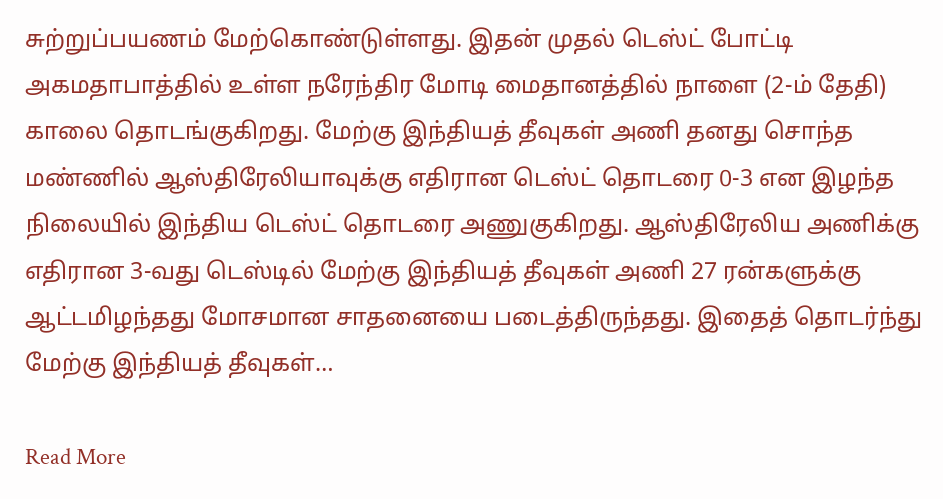சுற்றுப்பயணம் மேற்கொண்டுள்ளது. இதன் முதல் டெஸ்ட் போட்டி அகமதாபாத்தில் உள்ள நரேந்திர மோடி மைதானத்தில் நாளை (2-ம் தேதி) காலை தொடங்குகிறது. மேற்கு இந்தியத் தீவுகள் அணி தனது சொந்த மண்ணில் ஆஸ்திரேலியாவுக்கு எதிரான டெஸ்ட் தொடரை 0-3 என இழந்த நிலையில் இந்திய டெஸ்ட் தொடரை அணுகுகிறது. ஆஸ்திரேலிய அணிக்கு எதிரான 3-வது டெஸ்டில் மேற்கு இந்தியத் தீவுகள் அணி 27 ரன்களுக்கு ஆட்டமிழந்தது மோசமான சாதனையை படைத்திருந்தது. இதைத் தொடர்ந்து மேற்கு இந்தியத் தீவுகள்…

Read More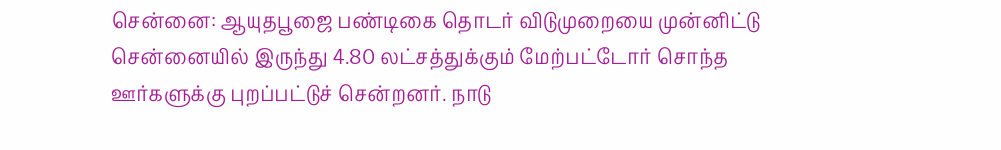சென்னை: ஆயுதபூஜை பண்டிகை தொடர் விடுமுறையை முன்னிட்டு சென்னையில் இருந்து 4.80 லட்சத்துக்கும் மேற்பட்டோர் சொந்த ஊர்களுக்கு புறப்பட்டுச் சென்றனர். நாடு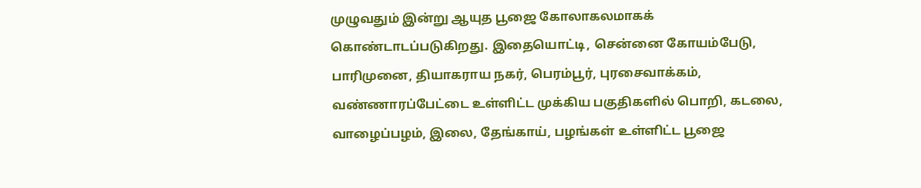முழுவதும் இன்று ஆயுத பூஜை கோலாகலமாகக் கொண்டாடப்படுகிறது. இதையொட்டி, சென்னை கோயம்பேடு, பாரிமுனை, தியாகராய நகர், பெரம்பூர், புரசைவாக்கம், வண்ணாரப்பேட்டை உள்ளிட்ட முக்கிய பகுதிகளில் பொறி, கடலை, வாழைப்பழம், இலை, தேங்காய், பழங்கள் உள்ளிட்ட பூஜை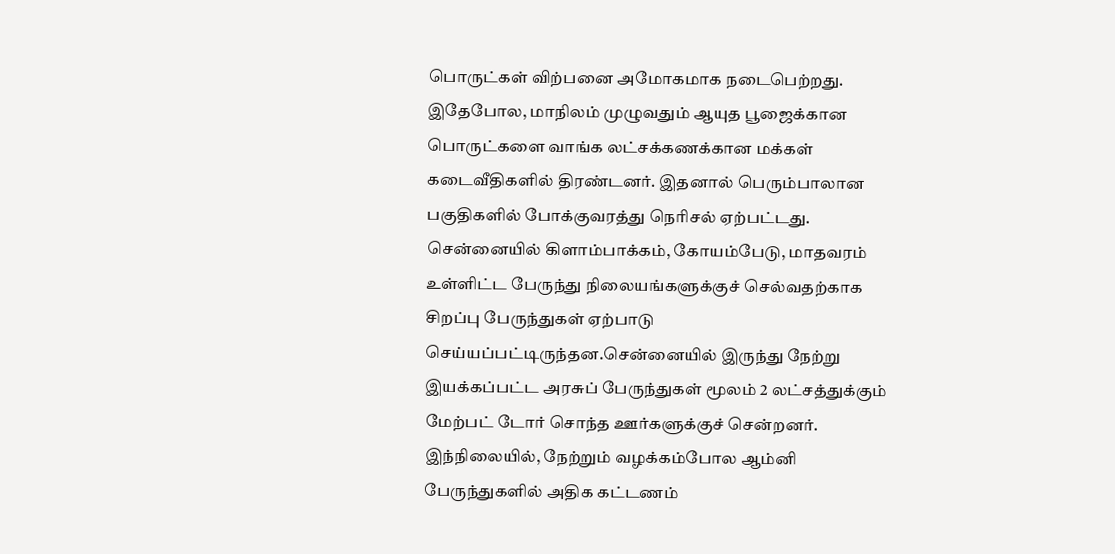பொருட்கள் விற்பனை அமோகமாக நடைபெற்றது. இதேபோல, மாநிலம் முழுவதும் ஆயுத பூஜைக்கான பொருட்களை வாங்க லட்சக்கணக்கான மக்கள் கடைவீதிகளில் திரண்டனர். இதனால் பெரும்பாலான பகுதிகளில் போக்குவரத்து நெரிசல் ஏற்பட்டது. சென்னையில் கிளாம்பாக்கம், கோயம்பேடு, மாதவரம் உள்ளிட்ட பேருந்து நிலையங்களுக்குச் செல்வதற்காக சிறப்பு பேருந்துகள் ஏற்பாடு செய்யப்பட்டிருந்தன.சென்னையில் இருந்து நேற்று இயக்கப்பட்ட அரசுப் பேருந்துகள் மூலம் 2 லட்சத்துக்கும் மேற்பட் டோர் சொந்த ஊர்களுக்குச் சென்றனர். இந்நிலையில், நேற்றும் வழக்கம்போல ஆம்னி பேருந்துகளில் அதிக கட்டணம்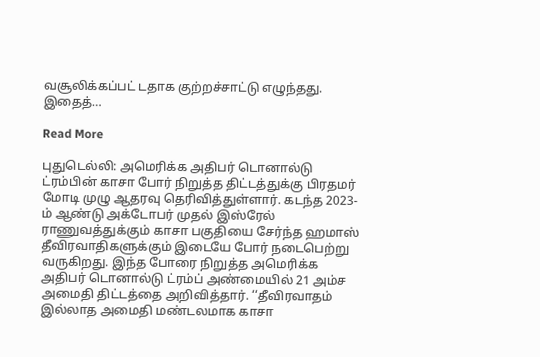வசூலிக்கப்பட் டதாக குற்றச்சாட்டு எழுந்தது. இதைத்…

Read More

புதுடெல்லி: அமெரிக்க அதிபர் டொனால்டு ட்ரம்பின் காசா போர் நிறுத்த திட்டத்துக்கு பிரதமர் மோடி முழு ஆதரவு தெரிவித்துள்ளார். கடந்த 2023-ம் ஆண்டு அக்டோபர் முதல் இஸ்ரேல் ராணுவத்துக்கும் காசா பகுதியை சேர்ந்த ஹமாஸ் தீவிரவாதிகளுக்கும் இடையே போர் நடைபெற்று வருகிறது. இந்த போரை நிறுத்த அமெரிக்க அதிபர் டொனால்டு ட்ரம்ப் அண்மையில் 21 அம்ச அமைதி திட்டத்தை அறிவித்தார். ‘‘தீவிரவாதம் இல்லாத அமைதி மண்டலமாக காசா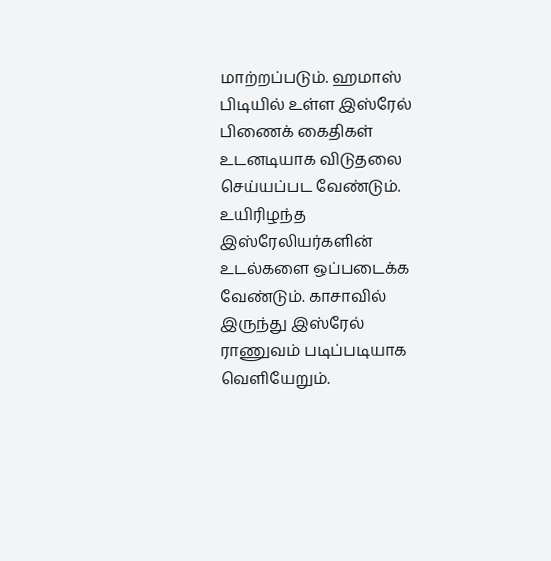மாற்றப்படும். ஹமாஸ் பிடியில் உள்ள இஸ்ரேல் பிணைக் கைதிகள் உடனடியாக விடுதலை செய்யப்பட வேண்டும். உயிரிழந்த இஸ்ரேலியர்களின் உடல்களை ஒப்படைக்க வேண்டும். காசாவில் இருந்து இஸ்ரேல் ராணுவம் படிப்படியாக வெளியேறும்.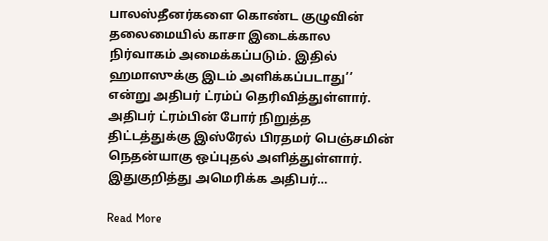பாலஸ்தீனர்களை கொண்ட குழுவின் தலைமையில் காசா இடைக்கால நிர்வாகம் அமைக்கப்படும். இதில் ஹமாஸுக்கு இடம் அளிக்கப்படாது’’ என்று அதிபர் ட்ரம்ப் தெரிவித்துள்ளார். அதிபர் ட்ரம்பின் போர் நிறுத்த திட்டத்துக்கு இஸ்ரேல் பிரதமர் பெஞ்சமின் நெதன்யாகு ஒப்புதல் அளித்துள்ளார். இதுகுறித்து அமெரிக்க அதிபர்…

Read More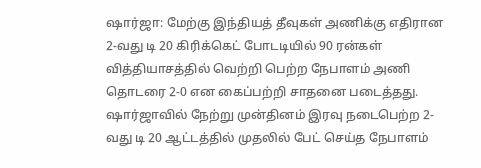ஷார்ஜா: மேற்கு இந்தியத் தீவுகள் அணிக்கு எதிரான 2-வது டி 20 கிரிக்கெட் போடடியில் 90 ரன்கள் வித்தியாசத்தில் வெற்றி பெற்ற நேபாளம் அணி தொடரை 2-0 என கைப்பற்றி சாதனை படைத்தது. ஷார்ஜாவில் நேற்று முன்தினம் இரவு நடைபெற்ற 2-வது டி 20 ஆட்டத்தில் முதலில் பேட் செய்த நேபாளம்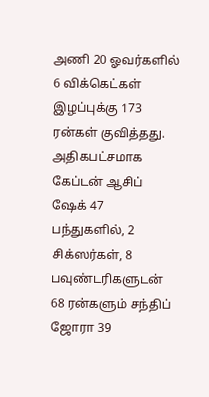அணி 20 ஓவர்களில் 6 விக்கெட்கள் இழப்புக்கு 173 ரன்கள் குவித்தது. அதிகபட்சமாக கேப்டன் ஆசிப் ஷேக் 47 பந்துகளில், 2 சிக்ஸர்கள், 8 பவுண்டரிகளுடன் 68 ரன்களும் சந்திப் ஜோரா 39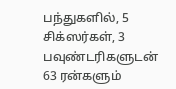பந்துகளில், 5 சிக்ஸர்கள், 3 பவுண்டரிகளுடன் 63 ரன்களும்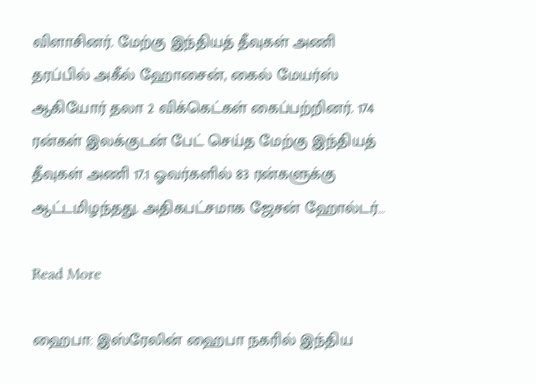விளாசினர். மேற்கு இந்தியத் தீவுகள் அணி தரப்பில் அகீல் ஹோசைன், கைல் மேயர்ஸ் ஆகியோர் தலா 2 விக்கெட்கள் கைப்பற்றினர். 174 ரன்கள் இலக்குடன் பேட் செய்த மேற்கு இந்தியத் தீவுகள் அணி 17.1 ஓவர்களில் 83 ரன்களுக்கு ஆட்டமிழந்தது. அதிகபட்சமாக ஜேசன் ஹோல்டர்…

Read More

ஹைபா: இஸ்ரேலின் ஹைபா நகரில் இந்திய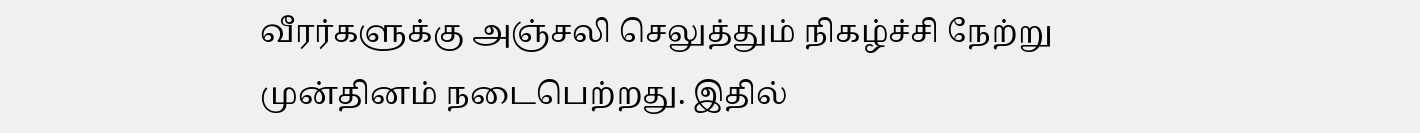வீரர்களுக்கு அஞ்சலி செலுத்தும் நிகழ்ச்சி நேற்று முன்தினம் நடைபெற்றது. இதில்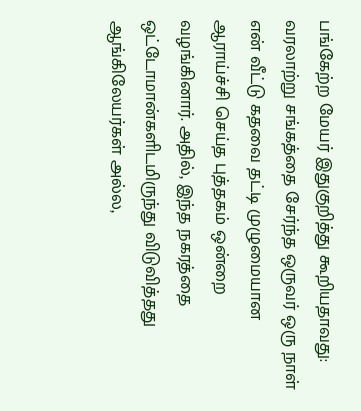பங்கேற்ற மேயர் இதுகுறித்து கூறியதாவது: வரலாற்று சங்கத்தை சேர்ந்த ஒருவர் ஒரு நாள் என் வீட்டு கதவை தட்டி முழுமையான ஆராய்ச்சி செய்த புத்தகம் ஒன்றை வழங்கினார். அதில், இந்த நகரத்தை ஒட்டோமான்களிடமிருந்து விடுவித்தது ஆங்கிலேயர்கள் அல்ல,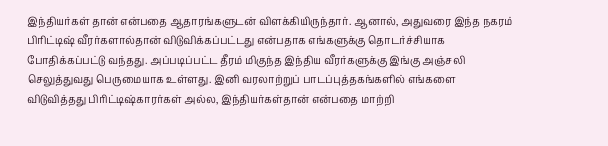இந்தியர்கள் தான் என்பதை ஆதாரங்களுடன் விளக்கியிருந்தார். ஆனால், அதுவரை இந்த நகரம் பிரிட்டிஷ் வீரர்களால்தான் விடுவிக்கப்பட்டது என்பதாக எங்களுக்கு தொடர்ச்சியாக போதிக்கப்பட்டு வந்தது. அப்படிப்பட்ட தீரம் மிகுந்த இந்திய வீரர்களுக்கு இங்கு அஞ்சலி செலுத்துவது பெருமையாக உள்ளது. இனி வரலாற்றுப் பாடப்புத்தகங்களில் எங்களை விடுவித்தது பிரிட்டிஷ்காரர்கள் அல்ல, இந்தியர்கள்தான் என்பதை மாற்றி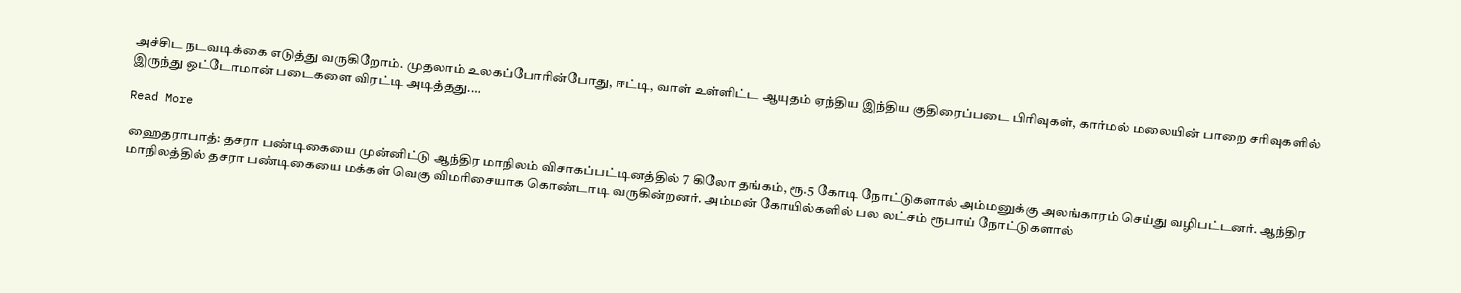அச்சிட நடவடிக்கை எடுத்து வருகிறோம். முதலாம் உலகப்போரின்போது, ஈட்டி, வாள் உள்ளிட்ட ஆயுதம் ஏந்திய இந்திய குதிரைப்படை பிரிவுகள், கார்மல் மலையின் பாறை சரிவுகளில் இருந்து ஒட்டோமான் படைகளை விரட்டி அடித்தது.…

Read More

ஹைதராபாத்: தசரா பண்டிகையை முன்னிட்டு ஆந்திர மாநிலம் விசாகப்பட்டினத்தில் 7 கிலோ தங்கம், ரூ.5 கோடி நோட்டுகளால் அம்மனுக்கு அலங்காரம் செய்து வழிபட்டனர். ஆந்திர மாநிலத்தில் தசரா பண்டிகையை மக்கள் வெகு விமரிசையாக கொண்டாடி வருகின்றனர். அம்மன் கோயில்களில் பல லட்சம் ரூபாய் நோட்டுகளால்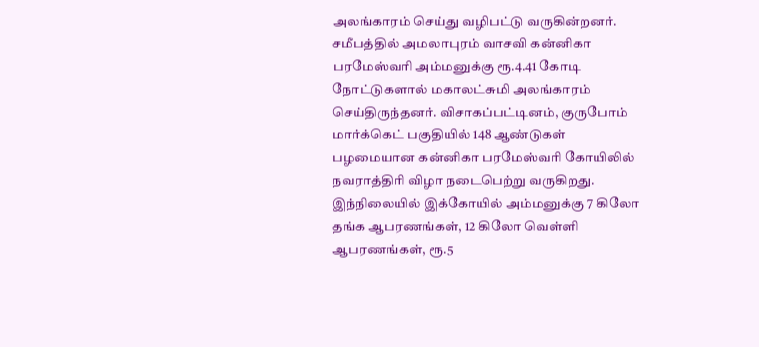அலங்காரம் செய்து வழிபட்டு வருகின்றனர். சமீபத்தில் அமலாபுரம் வாசவி கன்னிகா பரமேஸ்வரி அம்மனுக்கு ரூ.4.41 கோடி நோட்டுகளால் மகாலட்சுமி அலங்காரம் செய்திருந்தனர். விசாகப்பட்டினம், குருபோம் மார்க்கெட் பகுதியில் 148 ஆண்டுகள் பழமையான கன்னிகா பரமேஸ்வரி கோயிலில் நவராத்திரி விழா நடைபெற்று வருகிறது. இந்நிலையில் இக்கோயில் அம்மனுக்கு 7 கிலோ தங்க ஆபரணங்கள், 12 கிலோ வெள்ளி ஆபரணங்கள், ரூ.5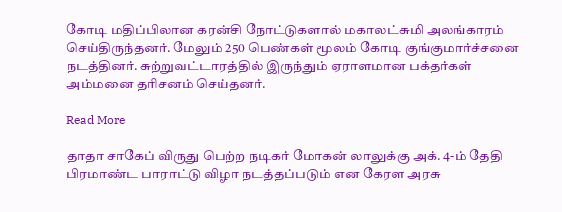கோடி மதிப்பிலான கரன்சி நோட்டுகளால் மகாலட்சுமி அலங்காரம் செய்திருந்தனர். மேலும் 250 பெண்கள் மூலம் கோடி குங்குமார்ச்சனை நடத்தினர். சுற்றுவட்டாரத்தில் இருந்தும் ஏராளமான பக்தர்கள் அம்மனை தரிசனம் செய்தனர்.

Read More

தாதா சாகேப் விருது பெற்ற நடிகர் மோகன் லாலுக்கு அக். 4-ம் தேதி பிரமாண்ட பாராட்டு விழா நடத்தப்படும் என கேரள அரசு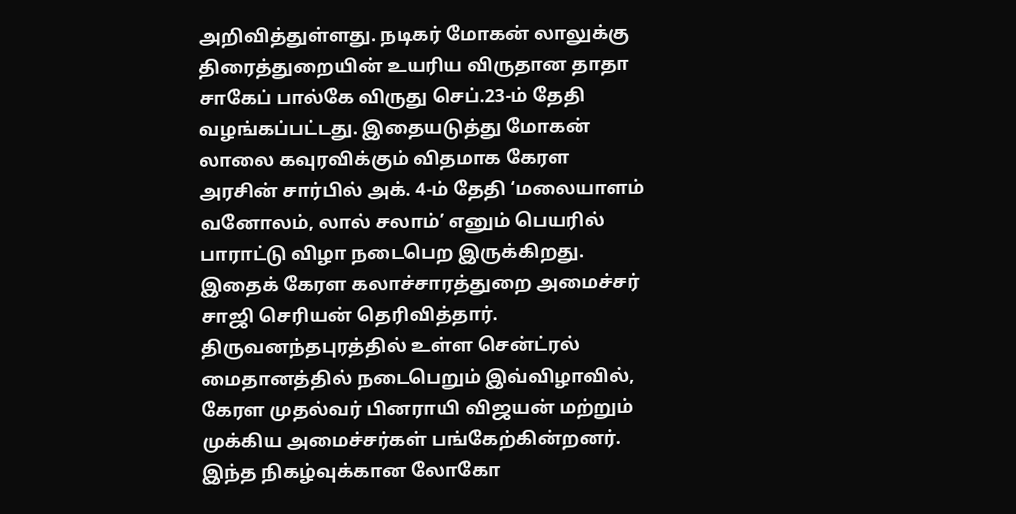அறிவித்துள்ளது. நடிகர் மோகன் லாலுக்கு திரைத்துறையின் உயரிய விருதான தாதா சாகேப் பால்கே விருது செப்.23-ம் தேதி வழங்கப்பட்டது. இதையடுத்து மோகன் லாலை கவுரவிக்கும் விதமாக கேரள அரசின் சார்பில் அக். 4-ம் தேதி ‘மலையாளம் வனோலம், லால் சலாம்’ எனும் பெயரில் பாராட்டு விழா நடைபெற இருக்கிறது. இதைக் கேரள கலாச்சாரத்துறை அமைச்சர் சாஜி செரியன் தெரிவித்தார். திருவனந்தபுரத்தில் உள்ள சென்ட்ரல் மைதானத்தில் நடைபெறும் இவ்விழாவில், கேரள முதல்வர் பினராயி விஜயன் மற்றும் முக்கிய அமைச்சர்கள் பங்கேற்கின்றனர். இந்த நிகழ்வுக்கான லோகோ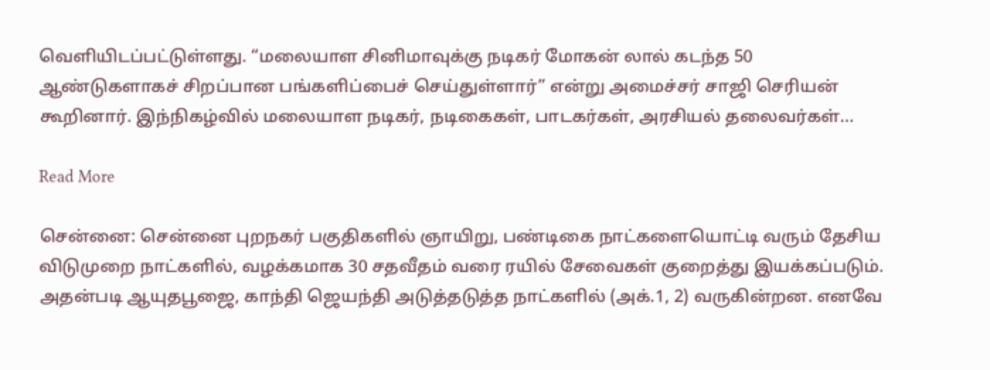வெளியிடப்பட்டுள்ளது. “மலையாள சினிமாவுக்கு நடிகர் மோகன் லால் கடந்த 50 ஆண்டுகளாகச் சிறப்பான பங்களிப்பைச் செய்துள்ளார்” என்று அமைச்சர் சாஜி செரியன் கூறினார். இந்நிகழ்வில் மலையாள நடிகர், நடிகைகள், பாடகர்கள், அரசியல் தலைவர்கள்…

Read More

சென்னை: சென்னை புறநகர் பகுதிகளில் ஞாயிறு, பண்டிகை நாட்களையொட்டி வரும் தேசிய விடுமுறை நாட்களில், வழக்கமாக 30 சதவீதம் வரை ரயில் சேவைகள் குறைத்து இயக்கப்படும். அதன்படி ஆயுதபூஜை, காந்தி ஜெயந்தி அடுத்தடுத்த நாட்களில் (அக்.1, 2) வருகின்றன. எனவே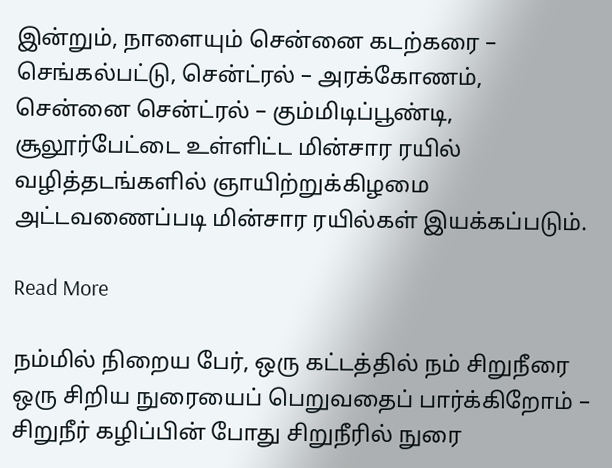இன்றும், நாளையும் சென்னை கடற்கரை – செங்கல்பட்டு, சென்ட்ரல் – அரக்கோணம், சென்னை சென்ட்ரல் – கும்மிடிப்பூண்டி, சூலூர்பேட்டை உள்ளிட்ட மின்சார ரயில் வழித்தடங்களில் ஞாயிற்றுக்கிழமை அட்டவணைப்படி மின்சார ரயில்கள் இயக்கப்படும்.

Read More

நம்மில் நிறைய பேர், ஒரு கட்டத்தில் நம் சிறுநீரை ஒரு சிறிய நுரையைப் பெறுவதைப் பார்க்கிறோம் – சிறுநீர் கழிப்பின் போது சிறுநீரில் நுரை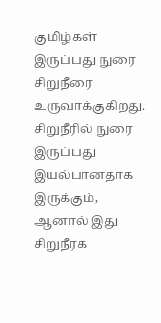குமிழ்கள் இருப்பது நுரை சிறுநீரை உருவாக்குகிறது. சிறுநீரில் நுரை இருப்பது இயல்பானதாக இருக்கும், ஆனால் இது சிறுநீரக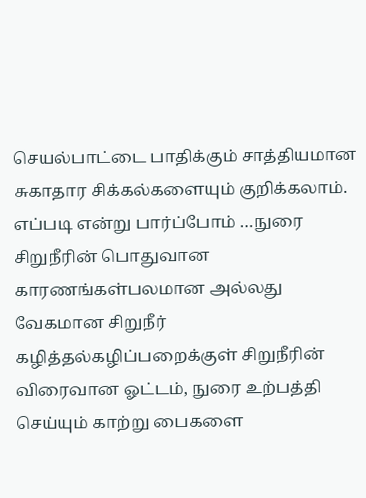செயல்பாட்டை பாதிக்கும் சாத்தியமான சுகாதார சிக்கல்களையும் குறிக்கலாம். எப்படி என்று பார்ப்போம் …நுரை சிறுநீரின் பொதுவான காரணங்கள்பலமான அல்லது வேகமான சிறுநீர் கழித்தல்கழிப்பறைக்குள் சிறுநீரின் விரைவான ஓட்டம், நுரை உற்பத்தி செய்யும் காற்று பைகளை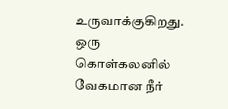உருவாக்குகிறது. ஒரு கொள்கலனில் வேகமான நீர்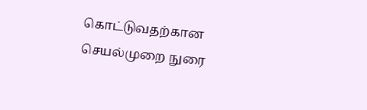கொட்டுவதற்கான செயல்முறை நுரை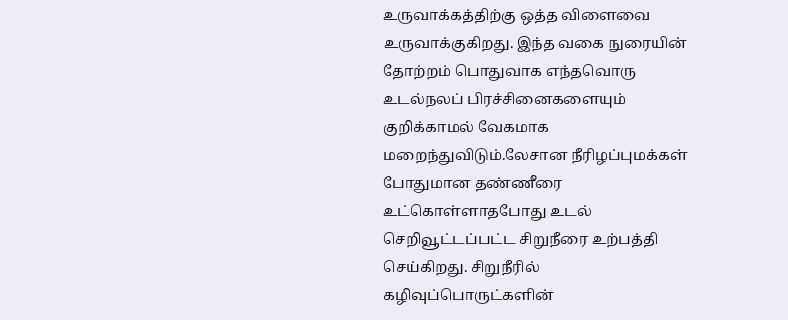உருவாக்கத்திற்கு ஒத்த விளைவை உருவாக்குகிறது. இந்த வகை நுரையின் தோற்றம் பொதுவாக எந்தவொரு உடல்நலப் பிரச்சினைகளையும் குறிக்காமல் வேகமாக மறைந்துவிடும்.லேசான நீரிழப்புமக்கள் போதுமான தண்ணீரை உட்கொள்ளாதபோது உடல் செறிவூட்டப்பட்ட சிறுநீரை உற்பத்தி செய்கிறது. சிறுநீரில் கழிவுப்பொருட்களின்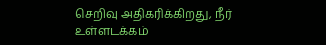செறிவு அதிகரிக்கிறது, நீர் உள்ளடக்கம்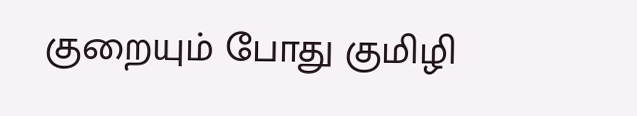குறையும் போது குமிழி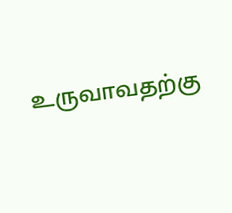உருவாவதற்கு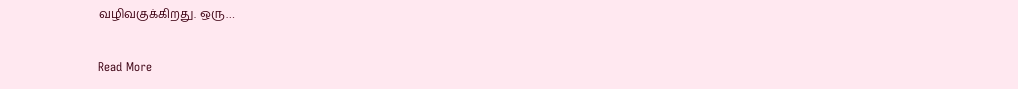வழிவகுக்கிறது. ஒரு…

Read More